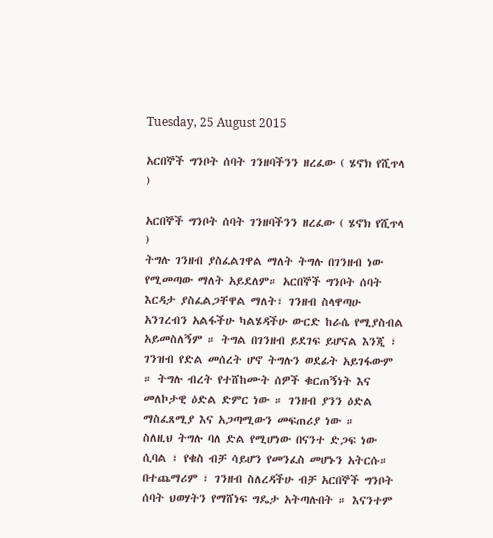Tuesday, 25 August 2015

አርበኞች ግንቦት ሰባት ገንዘባችንን ዘረፈው ( ሄኖክ የሺጥላ )

አርበኞች ግንቦት ሰባት ገንዘባችንን ዘረፈው ( ሄኖክ የሺጥላ )
ትግሉ ገንዘብ ያስፈልገዋል ማለት ትግሉ በገንዘብ ነው የሚመጣው ማለት አይደለም። አርበኞች ግንቦት ሰባት እርዳታ ያስፈልጋቸዋል ማለት፣ ገንዘብ ስላዋጣሁ አንገረብን አልፋችሁ ካልሄዳችሁ ውርድ ከራሴ የሚያስብል አይመስለኝም ። ትግል በገንዘብ ይደገፍ ይሆናል እንጂ ፣ ገንዝብ የድል መሰረት ሆኖ ትግሉን ወደፊት አይገፋውም ። ትግሉ ብረት የተሸከሙት ሰዎች ቁርጠኝነት እና መለኮታዊ ዕድል ድምር ነው ። ገንዘብ ያንን ዕድል ማስፈጸሚያ እና አጋጣሚውን መፍጠሪያ ነው ።
ስለዚህ ትግሉ ባለ ድል የሚሆነው በናንተ ድጋፍ ነው ሲባል ፣ የቁስ ብቻ ሳይሆን የመንፈስ መሆኑን አትርሱ። በተጨማሪም ፣ ገንዘብ ስለረዳችሁ ብቻ አርበኞች ግንቦት ሰባት ህወሃትን የማሸነፍ ግዴታ አትጣሉበት ። እናንተም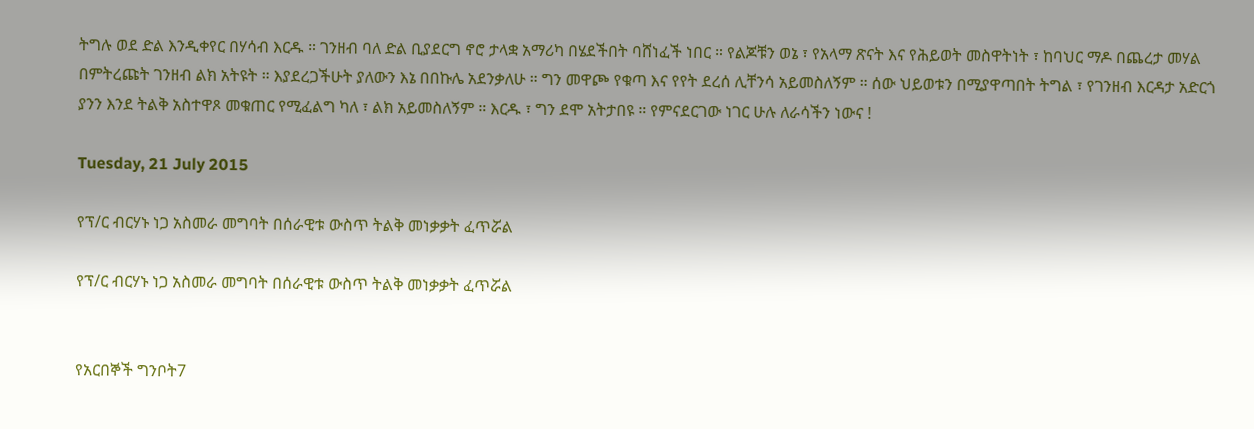ትግሉ ወደ ድል እንዲቀየር በሃሳብ እርዱ ። ገንዘብ ባለ ድል ቢያደርግ ኖሮ ታላቋ አማሪካ በሄደችበት ባሸነፈች ነበር ። የልጆቹን ወኔ ፣ የአላማ ጽናት እና የሕይወት መስዋትነት ፣ ከባህር ማዶ በጨረታ መሃል በምትረጩት ገንዘብ ልክ አትዩት ። እያደረጋችሁት ያለውን እኔ በበኩሌ አደንቃለሁ ። ግን መዋጮ የቁጣ እና የየት ደረሰ ሊቸንሳ አይመስለኝም ። ሰው ህይወቱን በሚያዋጣበት ትግል ፣ የገንዘብ እርዳታ አድርጎ ያንን እንደ ትልቅ አስተዋጾ መቁጠር የሚፈልግ ካለ ፣ ልክ አይመስለኝም ። እርዱ ፣ ግን ደሞ አትታበዩ ። የምናደርገው ነገር ሁሉ ለራሳችን ነውና !

Tuesday, 21 July 2015

የፕ/ር ብርሃኑ ነጋ አስመራ መግባት በሰራዊቱ ውስጥ ትልቅ መነቃቃት ፈጥሯል

የፕ/ር ብርሃኑ ነጋ አስመራ መግባት በሰራዊቱ ውስጥ ትልቅ መነቃቃት ፈጥሯል


የአርበኞች ግንቦት7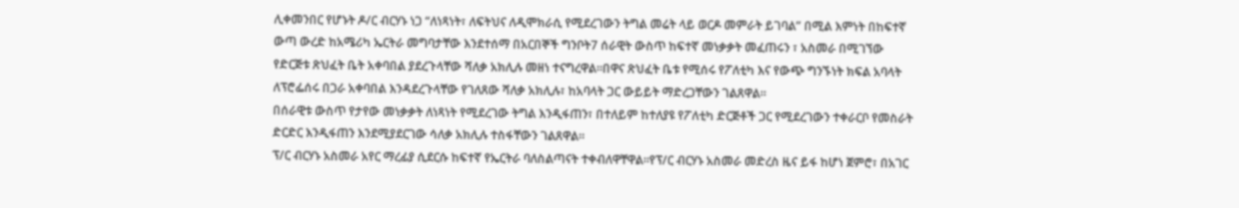ሊቀመንበር የሆኑት ዶ/ር ብርሃኑ ነጋ “ለነጻነት፣ ለፍትህና ለዲሞክራሲ የሚደረገውን ትግል መሬት ላይ ወርዶ መምራት ይገባል” በሚል እምነት በከፍተኛ ውጣ ውረድ ከአሜሪካ ኤርትራ መግባታቸው እንደተሰማ በአርበኞች ግንቦት7 ሰራዊት ውስጥ ከፍተኛ መነቃቃት መፈጠሩን ፣ አስመራ በሚገኘው የድርጅቱ ጽህፈት ቤት አቀባበል ያደረጉላቸው ሻለቃ አክሊሉ መዘነ ተናግረዋል።በዋና ጽህፈት ቤቱ የሚሰሩ የፖለቲካ እና የውጭ ግንኙነት ክፍል አባላት ለፕሮፌሰሩ በጋራ አቀባበል እንዳደረጉላቸው የገለጸው ሻለቃ አክሊሉ፣ ከአባላት ጋር ውይይት ማድረጋቸውን ገልጸዋል።
በሰራዊቱ ውስጥ የታየው መነቃቃት ለነጻነት የሚደረገው ትግል እንዲፋጠን፣ በተለይም ከተለያዩ የፖለቲካ ድርጅቶች ጋር የሚደረገውን ተቀራርቦ የመስራት ድርድር እንዲፋጠን እንደሚያደርገው ሳለቃ አክሊሉ ተስፋቸውን ገልጸዋል።
ፕ/ር ብርሃኑ አስመራ አየር ማረፊያ ሲደርሱ ከፍተኛ የኤርትራ ባለስልጣናት ተቀብለዋቸዋል።የፕ/ር ብርሃኑ አስመራ መድረስ ዜና ይፋ ከሆነ ጀምሮ፣ በአገር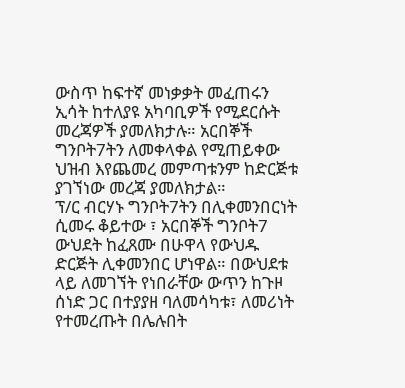ውስጥ ከፍተኛ መነቃቃት መፈጠሩን ኢሳት ከተለያዩ አካባቢዎች የሚደርሱት መረጃዎች ያመለክታሉ። አርበኞች ግንቦት7ትን ለመቀላቀል የሚጠይቀው ህዝብ እየጨመረ መምጣቱንም ከድርጅቱ ያገኘነው መረጃ ያመለክታል።
ፕ/ር ብርሃኑ ግንቦት7ትን በሊቀመንበርነት ሲመሩ ቆይተው ፣ አርበኞች ግንቦት7 ውህደት ከፈጸሙ በሁዋላ የውህዱ ድርጅት ሊቀመንበር ሆነዋል። በውህደቱ ላይ ለመገኘት የነበራቸው ውጥን ከጉዞ ሰነድ ጋር በተያያዘ ባለመሳካቱ፣ ለመሪነት የተመረጡት በሌሉበት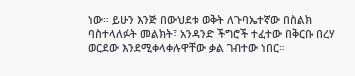ነው። ይሁን እንጅ በውህደቱ ወቅት ለጉባኤተኛው በስልክ ባስተላለፉት መልክት፣ አንዳንድ ችግሮች ተፈተው በቅርቡ በረሃ ወርደው እንደሚቀላቀሉዋቸው ቃል ገብተው ነበር።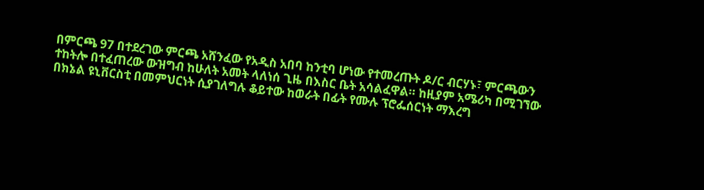በምርጫ 97 በተደረገው ምርጫ አሸንፈው የአዲስ አበባ ከንቲባ ሆነው የተመረጡት ዶ/ር ብርሃኑ፣ ምርጫውን ተከትሎ በተፈጠረው ውዝግብ ከሁለት አመት ላለነሰ ጊዜ በእስር ቤት አሳልፈዋል። ከዚያም አሜሪካ በሚገኘው በክኔል ዩኒቨርስቲ በመምህርነት ሲያገለግሉ ቆይተው ከወራት በፊት የሙሉ ፕሮፌሰርነት ማእረግ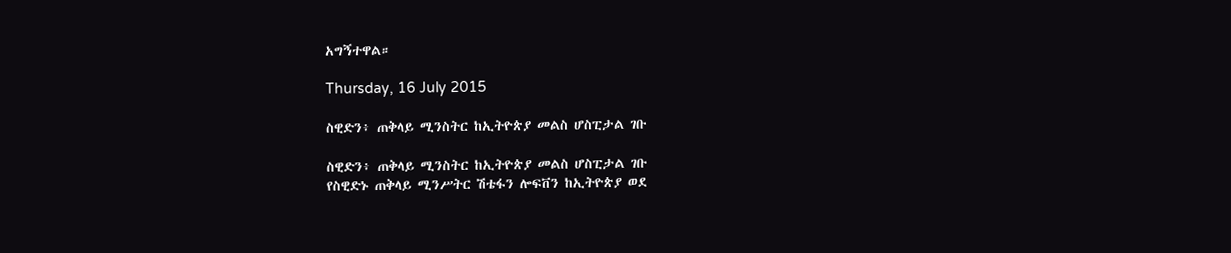አግኝተዋል።

Thursday, 16 July 2015

ስዊድን፥ ጠቅላይ ሚንስትር ከኢትዮጵያ መልስ ሆስፒታል ገቡ

ስዊድን፥ ጠቅላይ ሚንስትር ከኢትዮጵያ መልስ ሆስፒታል ገቡ
የስዊድኑ ጠቅላይ ሚንሥትር ሽቴፋን ሎፍቨን ከኢትዮጵያ ወደ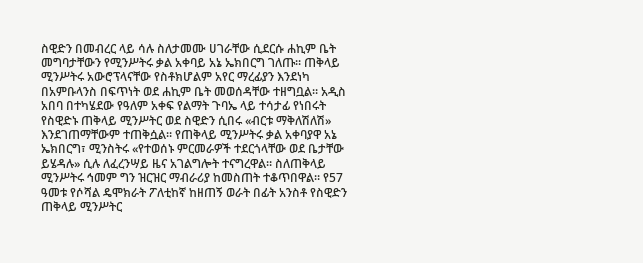ስዊድን በመብረር ላይ ሳሉ ስለታመሙ ሀገራቸው ሲደርሱ ሐኪም ቤት መግባታቸውን የሚንሥትሩ ቃል አቀባይ አኔ ኤክበርግ ገለጡ። ጠቅላይ ሚንሥትሩ አውሮፕላናቸው የስቶክሆልም አየር ማረፊያን እንደነካ በአምቡላንስ በፍጥነት ወደ ሐኪም ቤት መወሰዳቸው ተዘግቧል። አዲስ አበባ በተካሄደው የዓለም አቀፍ የልማት ጉባኤ ላይ ተሳታፊ የነበሩት የስዊድኑ ጠቅላይ ሚንሥትር ወደ ስዊድን ሲበሩ «ብርቱ ማቅለሽለሽ» እንደገጠማቸውም ተጠቅሷል። የጠቅላይ ሚንሥትሩ ቃል አቀባያዋ አኔ ኤክበርግ፣ ሚንስትሩ «የተወሰኑ ምርመራዎች ተደርጎላቸው ወደ ቤታቸው ይሄዳሉ» ሲሉ ለፈረንሣይ ዜና አገልግሎት ተናግረዋል። ስለጠቅላይ ሚንሥትሩ ኅመም ግን ዝርዝር ማብራሪያ ከመስጠት ተቆጥበዋል። የ57 ዓመቱ የሶሻል ዴሞክራት ፖለቲከኛ ከዘጠኝ ወራት በፊት አንስቶ የስዊድን ጠቅላይ ሚንሥትር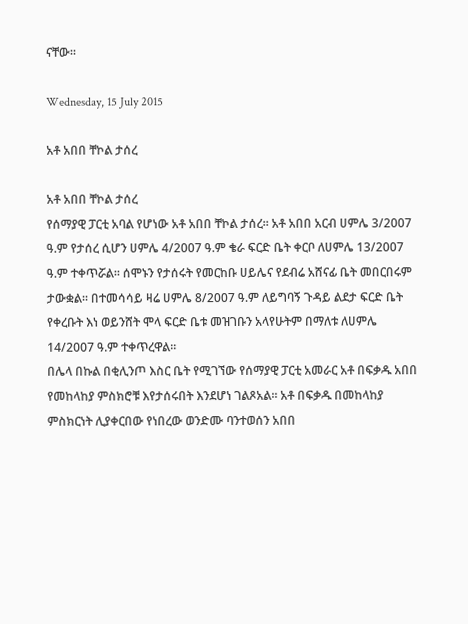ናቸው።

Wednesday, 15 July 2015

አቶ አበበ ቸኮል ታሰረ

አቶ አበበ ቸኮል ታሰረ
የሰማያዊ ፓርቲ አባል የሆነው አቶ አበበ ቸኮል ታሰረ፡፡ አቶ አበበ አርብ ሀምሌ 3/2007 ዓ.ም የታሰረ ሲሆን ሀምሌ 4/2007 ዓ.ም ቄራ ፍርድ ቤት ቀርቦ ለሀምሌ 13/2007 ዓ.ም ተቀጥሯል፡፡ ሰሞኑን የታሰሩት የመርከቡ ሀይሌና የደብሬ አሸናፊ ቤት መበርበሩም ታውቋል፡፡ በተመሳሳይ ዛሬ ሀምሌ 8/2007 ዓ.ም ለይግባኝ ጉዳይ ልደታ ፍርድ ቤት የቀረቡት እነ ወይንሸት ሞላ ፍርድ ቤቱ መዝገቡን አላየሁትም በማለቱ ለሀምሌ 14/2007 ዓ.ም ተቀጥረዋል፡፡
በሌላ በኩል በቂሊንጦ እስር ቤት የሚገኘው የሰማያዊ ፓርቲ አመራር አቶ በፍቃዱ አበበ የመከላከያ ምስክሮቹ እየታሰሩበት እንደሆነ ገልጾአል፡፡ አቶ በፍቃዱ በመከላከያ ምስክርነት ሊያቀርበው የነበረው ወንድሙ ባንተወሰን አበበ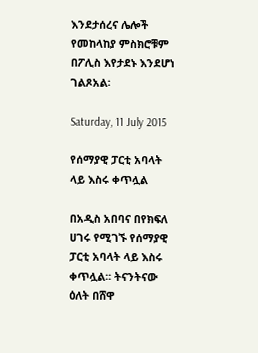እንደታሰረና ሌሎች የመከላከያ ምስክሮቹም በፖሊስ እየታደኑ እንደሆነ ገልጾአል፡

Saturday, 11 July 2015

የሰማያዊ ፓርቲ አባላት ላይ እስሩ ቀጥሏል

በአዲስ አበባና በየክፍለ ሀገሩ የሚገኙ የሰማያዊ ፓርቲ አባላት ላይ እስሩ ቀጥሏል፡፡ ትናንትናው ዕለት በሸዋ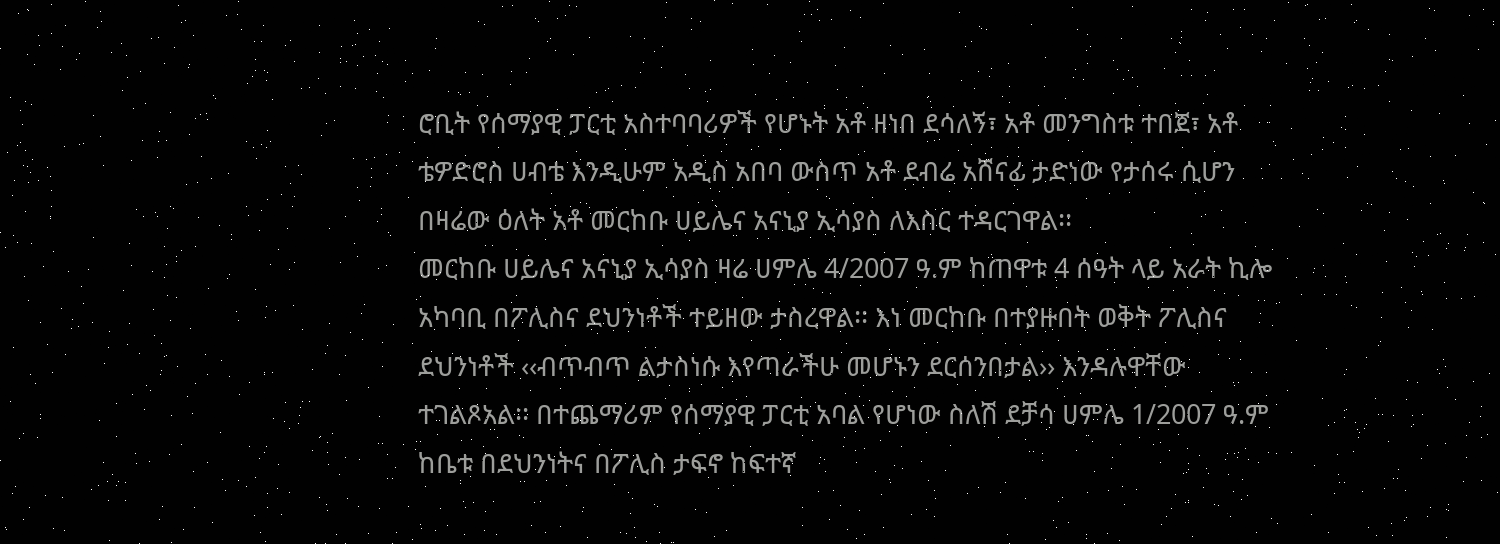ሮቢት የሰማያዊ ፓርቲ አስተባባሪዎች የሆኑት አቶ ዘነበ ደሳለኝ፣ አቶ መንግስቱ ተበጀ፣ አቶ ቴዎድሮስ ሀብቴ እንዲሁም አዲስ አበባ ውስጥ አቶ ደብሬ አሸናፊ ታድነው የታሰሩ ሲሆን በዛሬው ዕለት አቶ መርከቡ ሀይሌና አናኒያ ኢሳያስ ለእስር ተዳርገዋል፡፡
መርከቡ ሀይሌና አናኒያ ኢሳያስ ዛሬ ሀምሌ 4/2007 ዓ.ም ከጠዋቱ 4 ሰዓት ላይ አራት ኪሎ አካባቢ በፖሊስና ደህንነቶች ተይዘው ታስረዋል፡፡ እነ መርከቡ በተያዙበት ወቅት ፖሊስና ደህንነቶች ‹‹ብጥብጥ ልታስነሱ እየጣራችሁ መሆኑን ደርሰንበታል›› እንዳሉዋቸው ተገልጾአል፡፡ በተጨማሪም የሰማያዊ ፓርቲ አባል የሆነው ስለሽ ደቻሳ ሀምሌ 1/2007 ዓ.ም ከቤቱ በደህንነትና በፖሊስ ታፍኖ ከፍተኛ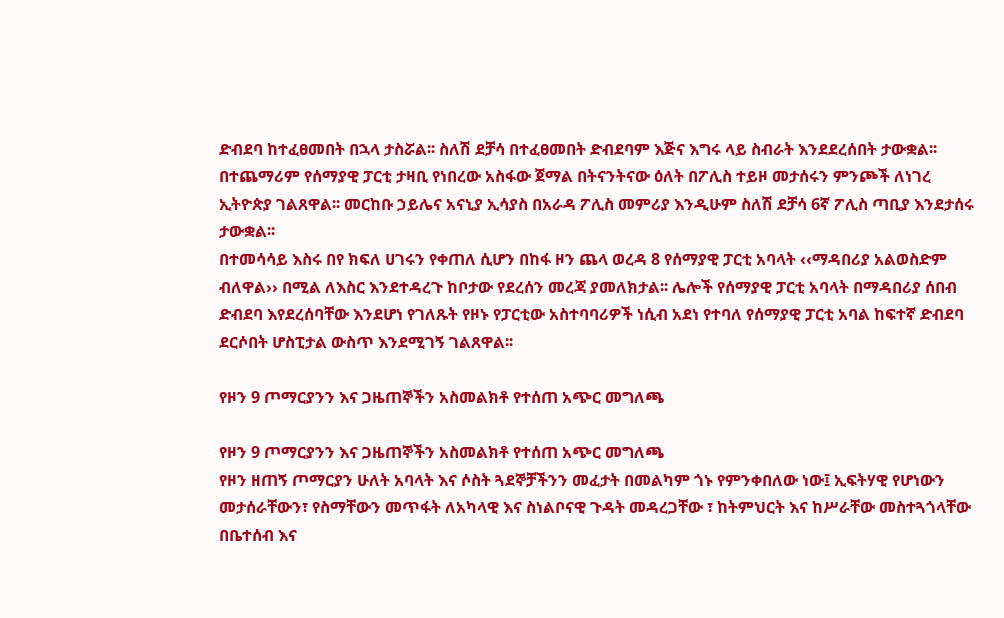ድብደባ ከተፈፀመበት በኋላ ታስሯል፡፡ ስለሽ ደቻሳ በተፈፀመበት ድብደባም እጅና እግሩ ላይ ስብራት እንደደረሰበት ታውቋል፡፡ በተጨማሪም የሰማያዊ ፓርቲ ታዛቢ የነበረው አስፋው ጀማል በትናንትናው ዕለት በፖሊስ ተይዞ መታሰሩን ምንጮች ለነገረ ኢትዮጵያ ገልጸዋል፡፡ መርከቡ ኃይሌና አናኒያ ኢሳያስ በአራዳ ፖሊስ መምሪያ እንዲሁም ስለሽ ደቻሳ 6ኛ ፖሊስ ጣቢያ እንደታሰሩ ታውቋል፡፡
በተመሳሳይ እስሩ በየ ክፍለ ሀገሩን የቀጠለ ሲሆን በከፋ ዞን ጨላ ወረዳ 8 የሰማያዊ ፓርቲ አባላት ‹‹ማዳበሪያ አልወስድም ብለዋል›› በሚል ለእስር እንደተዳረጉ ከቦታው የደረሰን መረጃ ያመለክታል፡፡ ሌሎች የሰማያዊ ፓርቲ አባላት በማዳበሪያ ሰበብ ድብደባ እየደረሰባቸው እንደሆነ የገለጹት የዞኑ የፓርቲው አስተባባሪዎች ነሲብ አደነ የተባለ የሰማያዊ ፓርቲ አባል ከፍተኛ ድብደባ ደርሶበት ሆስፒታል ውስጥ እንደሚገኝ ገልጸዋል፡፡

የዞን 9 ጦማርያንን እና ጋዜጠኞችን አስመልክቶ የተሰጠ አጭር መግለጫ

የዞን 9 ጦማርያንን እና ጋዜጠኞችን አስመልክቶ የተሰጠ አጭር መግለጫ
የዞን ዘጠኝ ጦማርያን ሁለት አባላት እና ሶስት ጓደኞቻችንን መፈታት በመልካም ጎኑ የምንቀበለው ነው፤ ኢፍትሃዊ የሆነውን መታሰራቸውን፣ የስማቸውን መጥፋት ለአካላዊ እና ስነልቦናዊ ጉዳት መዳረጋቸው ፣ ከትምህርት እና ከሥራቸው መስተጓጎላቸው በቤተሰብ እና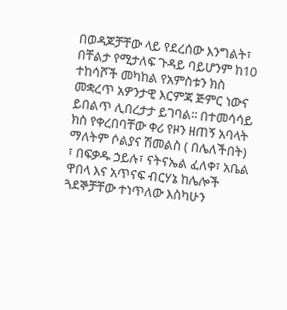በወዳጆቻቸው ላይ የደረሰው እንግልት፣ በቸልታ የሚታለፍ ጉዳይ ባይሆንም ከ10 ተከሳሾች መካከል የአምስቱን ክስ መቋረጥ አዎንታዊ እርምጃ ጅምር ነውና ይበልጥ ሊበረታታ ይገባል፡፡ በተመሳሳይ ክስ የቀረበባቸው ቀሪ የዞን ዘጠኝ አባላት ማለትም ሶልያና ሽመልስ ( በሌለችበት) ፣ በፍቃዱ ኃይሉ፣ ናትናኤል ፈለቀ፣ አቤል ዋበላ እና አጥናፍ ብርሃኔ ከሌሎች ጓደኞቻቸው ተነጥለው እስካሁን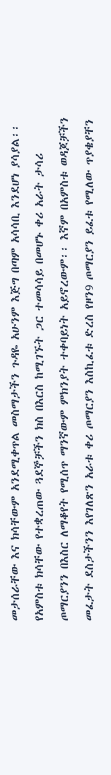መታሰራቸው እና ክሳቸውም አንደሚቀጥል መስማታችን ጉዳዬ አሁንም እጅግ በጣም አሳሳቢ እንደሆነ ያሳያል፡፡
የአምስቱ ክሳቸው የተቋረጠው ጓደኞቻችን ክስ በእርስ ከሚገኙት ጋር ተመሳሳይ በመሆኑ ቀሪ አራት ታሳሪ ጦማርያንን በእስር ለማቆየት የሚሰጥ ማንኛውም ምክንያት ተቀባይነት አይኖረውም፡፡ እኛም በአምስቱ ወዳጆቻችን መፈታት ደስታችንን እየገለጽን አራቱ ቀሪ ጦማርያን እስኪፈቱ ድረስ የዞን9 ጦማርያን ይፈቱ የሚለው ጥያቄያቸን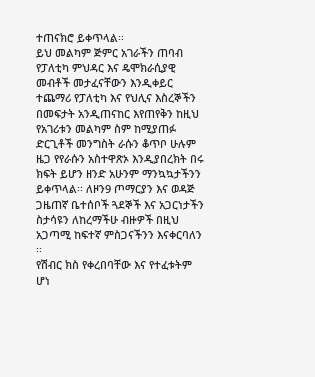ተጠናክሮ ይቀጥላል፡፡
ይህ መልካም ጅምር አገራችን ጠባብ የፓለቲካ ምህዳር እና ዴሞክራሲያዊ መብቶች መታፈናቸውን እንዲቀይር ተጨማሪ የፓለቲካ እና የህሊና እስረኞችን በመፍታት አንዲጠናከር እየጠየቅን ከዚህ የአገሪቱን መልካም ስም ከሚያጠፉ ድርጊቶች መንግስት ራሱን ቆጥቦ ሁሉም ዜጋ የየራሱን አስተዋጽኦ እንዲያበረክት በሩ ክፍት ይሆን ዘንድ አሁንም ማንኳኳታችንን ይቀጥላል፡፡ ለዞን9 ጦማርያን እና ወዳጅ ጋዜጠኛ ቤተሰቦች ጓደኞች እና አጋርነታችን ስታሳዩን ለከረማችሁ ብዙዎች በዚህ አጋጣሚ ከፍተኛ ምስጋናችንን እናቀርባለን ፡፡
የሽብር ክስ የቀረበባቸው እና የተፈቱትም ሆነ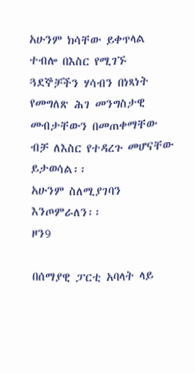አሁንም ክሳቸው ይቀጥላል ተብሎ በእስር የሚገኙ ጓደኞቻችን ሃሳብን በነጻነት የመግለጽ ሕገ መንግስታዊ መብታቸውን በመጠቀማቸው ብቻ ለእስር የተዳረጉ መሆናቸው ይታወሳል፡፡
አሁንም ስለሚያገባን እንጦምራለን፡፡
ዞን9

በሰማያዊ ፓርቲ አባላት ላይ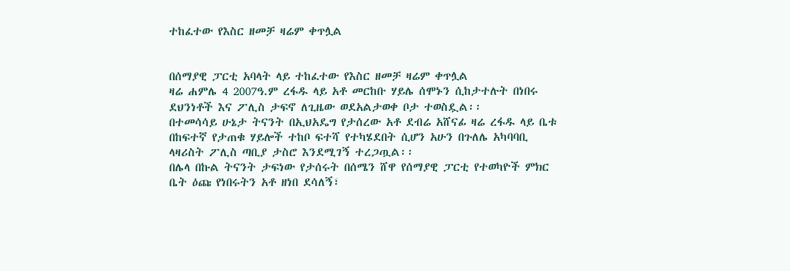ተከፈተው የእስር ዘመቻ ዛሬም ቀጥሏል


በሰማያዊ ፓርቲ አባላት ላይ ተከፈተው የእስር ዘመቻ ዛሬም ቀጥሏል
ዛሬ ሐምሌ 4 2007ዓ.ም ረፋዱ ላይ አቶ መርከቡ ሃይሌ ሰሞኑን ሲከታተሉት በነበሩ ደህንነቶች እና ፖሊስ ታፍኖ ለጊዜው ወደአልታወቀ ቦታ ተወስዷል፡፡
በተመሳሳይ ሁኔታ ትናንት በኢህአዴግ የታሰረው አቶ ደብሬ አሸናፊ ዛሬ ረፋዱ ላይ ቤቱ በከፍተኛ የታጠቁ ሃይሎች ተከቦ ፍተሻ የተካሄደበት ሲሆን አሁን በጉለሌ አካባባቢ ላዛሪስት ፖሊስ ጣቢያ ታስሮ እንደሚገኝ ተረጋጧል፡፡
በሌላ በኩል ትናንት ታፍነው የታሰሩት በሰሜን ሸዋ የሰማያዊ ፓርቲ የተወካዮች ምክር ቤት ዕጩ የነበሩትን አቶ ዘነበ ደሳለኝ፣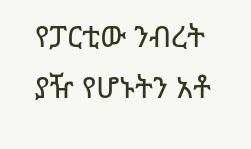የፓርቲው ንብረት ያዥ የሆኑትን አቶ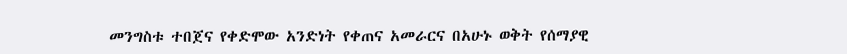መንግስቱ ተበጀና የቀድሞው አንድነት የቀጠና አመራርና በአሁኑ ወቅት የሰማያዊ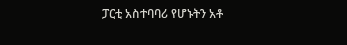ፓርቲ አስተባባሪ የሆኑትን አቶ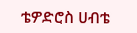ቴዎድሮስ ሀብቴ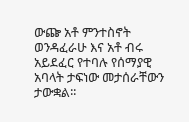ውጬ አቶ ምንተስኖት ወንዳፈራሁ እና አቶ ብሩ አይደፈር የተባሉ የሰማያዊ አባላት ታፍነው መታሰራቸውን ታውቋል፡፡